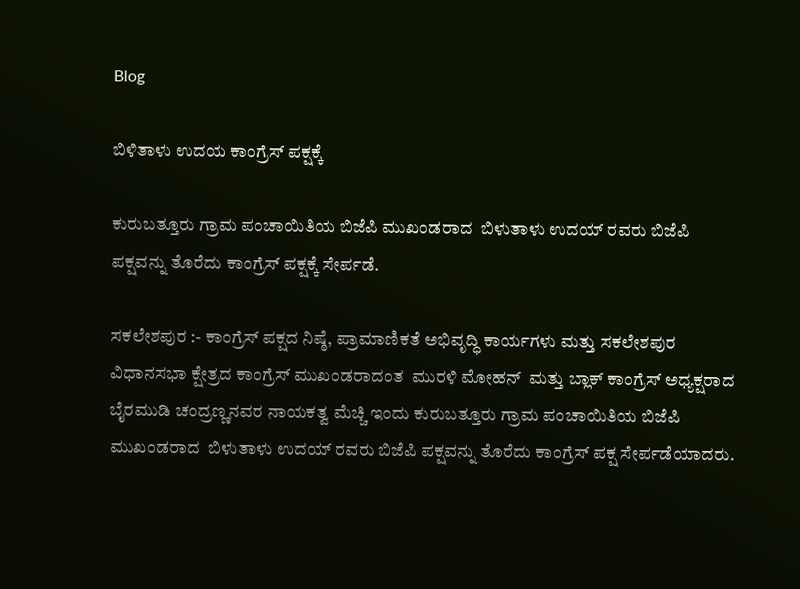Blog

ಬಿಳಿತಾಳು ಉದಯ ಕಾಂಗ್ರೆಸ್ ಪಕ್ಷಕ್ಕೆ

ಕುರುಬತ್ತೂರು ಗ್ರಾಮ ಪಂಚಾಯಿತಿಯ ಬಿಜೆಪಿ ಮುಖಂಡರಾದ  ಬಿಳುತಾಳು ಉದಯ್ ರವರು ಬಿಜೆಪಿ ಪಕ್ಷವನ್ನು ತೊರೆದು ಕಾಂಗ್ರೆಸ್ ಪಕ್ಷಕ್ಕೆ ಸೇರ್ಪಡೆ.

ಸಕಲೇಶಪುರ :- ಕಾಂಗ್ರೆಸ್ ಪಕ್ಷದ ನಿಷ್ಠೆ, ಪ್ರಾಮಾಣಿಕತೆ ಅಭಿವೃದ್ಧಿ ಕಾರ್ಯಗಳು ಮತ್ತು ಸಕಲೇಶಪುರ ವಿಧಾನಸಭಾ ಕ್ಷೇತ್ರದ ಕಾಂಗ್ರೆಸ್ ಮುಖಂಡರಾದಂತ  ಮುರಳಿ ಮೋಹನ್  ಮತ್ತು ಬ್ಲಾಕ್ ಕಾಂಗ್ರೆಸ್ ಅಧ್ಯಕ್ಷರಾದ ಬೈರಮುಡಿ ಚಂದ್ರಣ್ಣನವರ ನಾಯಕತ್ವ ಮೆಚ್ಚಿ ಇಂದು ಕುರುಬತ್ತೂರು ಗ್ರಾಮ ಪಂಚಾಯಿತಿಯ ಬಿಜೆಪಿ ಮುಖಂಡರಾದ  ಬಿಳುತಾಳು ಉದಯ್ ರವರು ಬಿಜೆಪಿ ಪಕ್ಷವನ್ನು ತೊರೆದು ಕಾಂಗ್ರೆಸ್ ಪಕ್ಷ ಸೇರ್ಪಡೆಯಾದರು.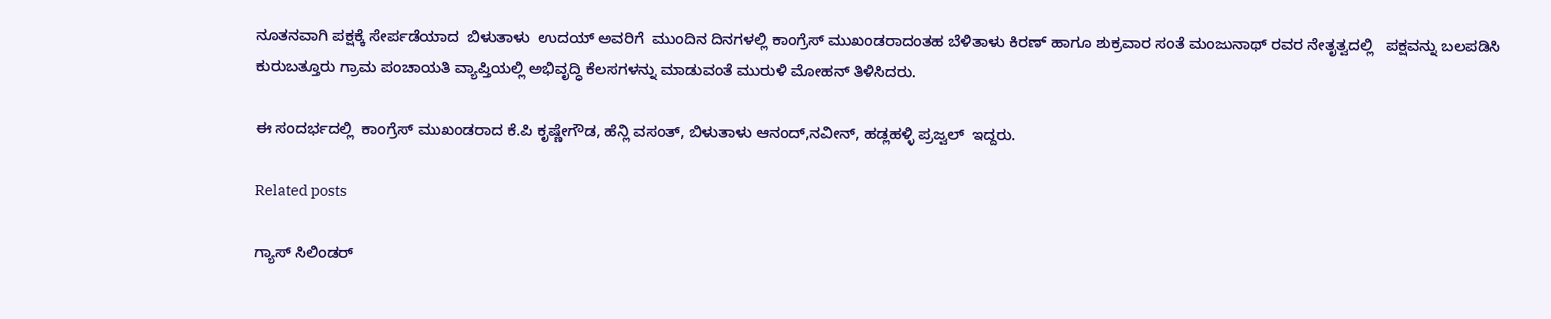ನೂತನವಾಗಿ ಪಕ್ಷಕ್ಕೆ ಸೇರ್ಪಡೆಯಾದ  ಬಿಳುತಾಳು  ಉದಯ್ ಅವರಿಗೆ  ಮುಂದಿನ ದಿನಗಳಲ್ಲಿ ಕಾಂಗ್ರೆಸ್ ಮುಖಂಡರಾದಂತಹ ಬೆಳಿತಾಳು ಕಿರಣ್ ಹಾಗೂ ಶುಕ್ರವಾರ ಸಂತೆ ಮಂಜುನಾಥ್ ರವರ ನೇತೃತ್ವದಲ್ಲಿ   ಪಕ್ಷವನ್ನು ಬಲಪಡಿಸಿ ಕುರುಬತ್ತೂರು ಗ್ರಾಮ ಪಂಚಾಯತಿ ವ್ಯಾಪ್ತಿಯಲ್ಲಿ ಅಭಿವೃದ್ಧಿ ಕೆಲಸಗಳನ್ನು ಮಾಡುವಂತೆ ಮುರುಳಿ ಮೋಹನ್ ತಿಳಿಸಿದರು.

ಈ ಸಂದರ್ಭದಲ್ಲಿ  ಕಾಂಗ್ರೆಸ್ ಮುಖಂಡರಾದ ಕೆ.ಪಿ ಕೃಷ್ಣೇಗೌಡ, ಹೆನ್ಲಿ ವಸಂತ್, ಬಿಳುತಾಳು ಆನಂದ್,ನವೀನ್, ಹಡ್ಲಹಳ್ಳಿ ಪ್ರಜ್ವಲ್  ಇದ್ದರು.

Related posts

ಗ್ಯಾಸ್ ಸಿಲಿಂಡರ್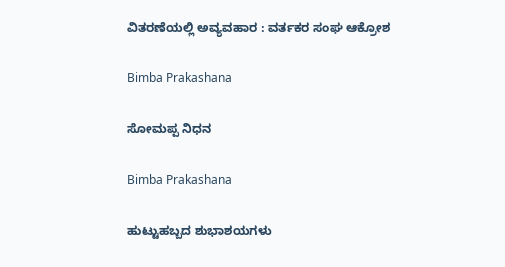ವಿತರಣೆಯಲ್ಲಿ ಅವ್ಯವಹಾರ : ವರ್ತಕರ ಸಂಘ ಆಕ್ರೋಶ

Bimba Prakashana

ಸೋಮಪ್ಪ ನಿಧನ

Bimba Prakashana

ಹುಟ್ಟುಹಬ್ಬದ ಶುಭಾಶಯಗಳು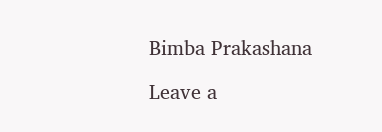Bimba Prakashana

Leave a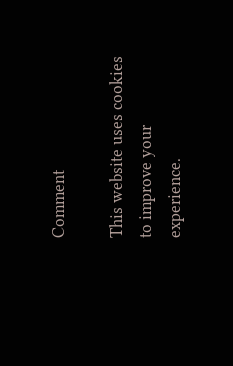Comment

This website uses cookies to improve your experience.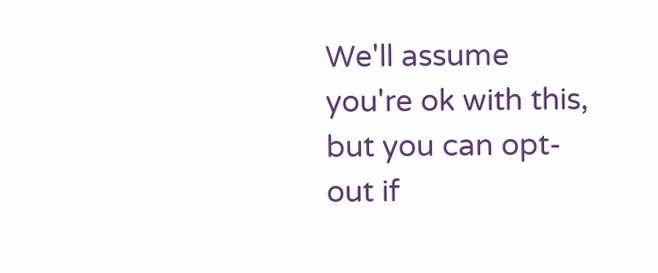We'll assume you're ok with this, but you can opt-out if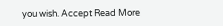you wish. Accept Read More